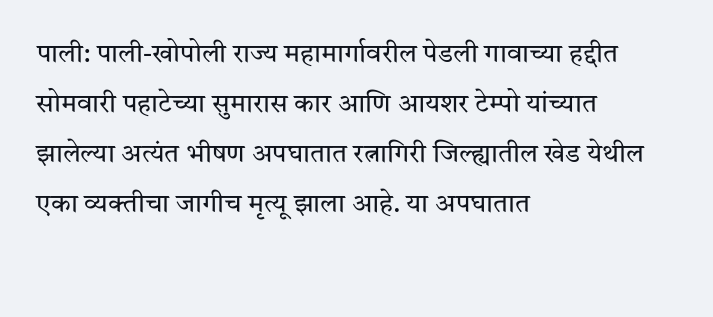पाली: पाली-खोपोली राज्य महामार्गावरील पेडली गावाच्या हद्दीत सोमवारी पहाटेच्या सुमारास कार आणि आयशर टेम्पो यांच्यात झालेल्या अत्यंत भीषण अपघातात रत्नागिरी जिल्ह्यातील खेड येथील एका व्यक्तीचा जागीच मृत्यू झाला आहे. या अपघातात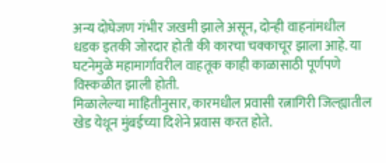अन्य दोघेजण गंभीर जखमी झाले असून, दोन्ही वाहनांमधील धडक इतकी जोरदार होती की कारचा चक्काचूर झाला आहे. या घटनेमुळे महामार्गावरील वाहतूक काही काळासाठी पूर्णपणे विस्कळीत झाली होती.
मिळालेल्या माहितीनुसार, कारमधील प्रवासी रत्नागिरी जिल्ह्यातील खेड येथून मुंबईच्या दिशेने प्रवास करत होते.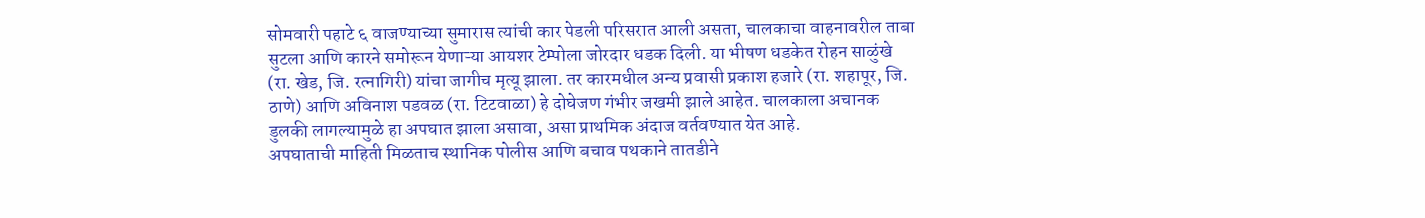सोमवारी पहाटे ६ वाजण्याच्या सुमारास त्यांची कार पेडली परिसरात आली असता, चालकाचा वाहनावरील ताबा सुटला आणि कारने समोरून येणाऱ्या आयशर टेम्पोला जोरदार धडक दिली. या भीषण धडकेत रोहन साळुंखे (रा. खेड, जि. रत्नागिरी) यांचा जागीच मृत्यू झाला. तर कारमधील अन्य प्रवासी प्रकाश हजारे (रा. शहापूर, जि. ठाणे) आणि अविनाश पडवळ (रा. टिटवाळा) हे दोघेजण गंभीर जखमी झाले आहेत. चालकाला अचानक डुलकी लागल्यामुळे हा अपघात झाला असावा, असा प्राथमिक अंदाज वर्तवण्यात येत आहे.
अपघाताची माहिती मिळताच स्थानिक पोलीस आणि बचाव पथकाने तातडीने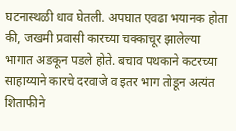घटनास्थळी धाव घेतली. अपघात एवढा भयानक होता की, जखमी प्रवासी कारच्या चक्काचूर झालेल्या भागात अडकून पडले होते. बचाव पथकाने कटरच्या साहाय्याने कारचे दरवाजे व इतर भाग तोडून अत्यंत शिताफीने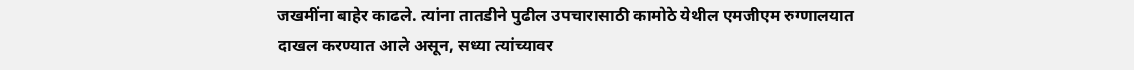जखमींना बाहेर काढले. त्यांना तातडीने पुढील उपचारासाठी कामोठे येथील एमजीएम रुग्णालयात दाखल करण्यात आले असून, सध्या त्यांच्यावर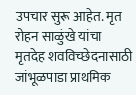उपचार सुरू आहेत. मृत रोहन साळुंखे यांचा मृतदेह शवविच्छेदनासाठी जांभूळपाडा प्राथमिक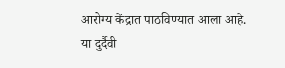आरोग्य केंद्रात पाठविण्यात आला आहे. या दुर्दैवी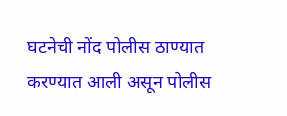घटनेची नोंद पोलीस ठाण्यात करण्यात आली असून पोलीस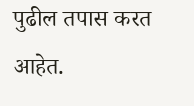पुढील तपास करत आहेत.